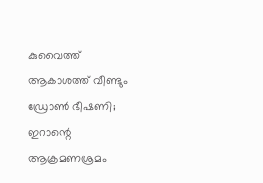കുവൈത്ത് ആകാശത്ത് വീണ്ടും ഡ്രോണ്‍ ഭീഷണി; ഇറാന്റെ ആക്രമണശ്രമം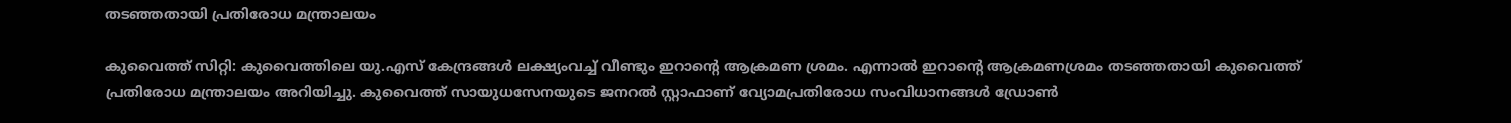തടഞ്ഞതായി പ്രതിരോധ മന്ത്രാലയം

കുവൈത്ത് സിറ്റി: കുവൈത്തിലെ യു.എസ് കേന്ദ്രങ്ങള്‍ ലക്ഷ്യംവച്ച് വീണ്ടും ഇറാന്റെ ആക്രമണ ശ്രമം. എന്നാല്‍ ഇറാന്റെ ആക്രമണശ്രമം തടഞ്ഞതായി കുവൈത്ത് പ്രതിരോധ മന്ത്രാലയം അറിയിച്ചു. കുവൈത്ത് സായുധസേനയുടെ ജനറല്‍ സ്റ്റാഫാണ് വ്യോമപ്രതിരോധ സംവിധാനങ്ങള്‍ ഡ്രോണ്‍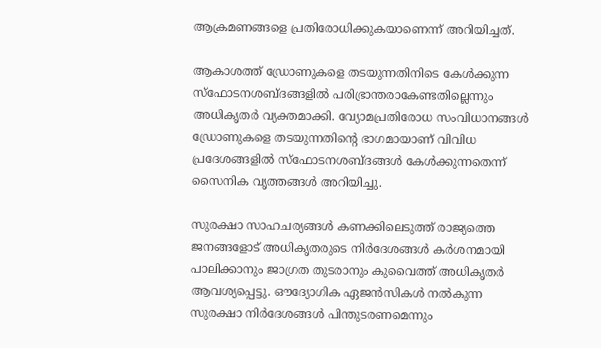ആക്രമണങ്ങളെ പ്രതിരോധിക്കുകയാണെന്ന് അറിയിച്ചത്.

ആകാശത്ത് ഡ്രോണുകളെ തടയുന്നതിനിടെ കേള്‍ക്കുന്ന സ്‌ഫോടനശബ്ദങ്ങളില്‍ പരിഭ്രാന്തരാകേണ്ടതില്ലെന്നും അധികൃതര്‍ വ്യക്തമാക്കി. വ്യോമപ്രതിരോധ സംവിധാനങ്ങള്‍ ഡ്രോണുകളെ തടയുന്നതിന്റെ ഭാഗമായാണ് വിവിധ പ്രദേശങ്ങളില്‍ സ്‌ഫോടനശബ്ദങ്ങള്‍ കേള്‍ക്കുന്നതെന്ന് സൈനിക വൃത്തങ്ങള്‍ അറിയിച്ചു.

സുരക്ഷാ സാഹചര്യങ്ങള്‍ കണക്കിലെടുത്ത് രാജ്യത്തെ ജനങ്ങളോട് അധികൃതരുടെ നിര്‍ദേശങ്ങള്‍ കര്‍ശനമായി പാലിക്കാനും ജാഗ്രത തുടരാനും കുവൈത്ത് അധികൃതര്‍ ആവശ്യപ്പെട്ടു. ഔദ്യോഗിക ഏജന്‍സികള്‍ നല്‍കുന്ന സുരക്ഷാ നിര്‍ദേശങ്ങള്‍ പിന്തുടരണമെന്നും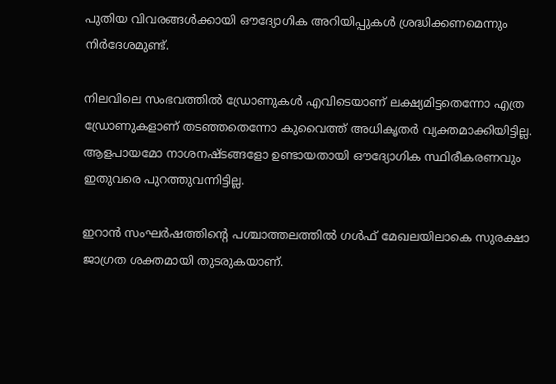പുതിയ വിവരങ്ങള്‍ക്കായി ഔദ്യോഗിക അറിയിപ്പുകള്‍ ശ്രദ്ധിക്കണമെന്നും നിര്‍ദേശമുണ്ട്.

നിലവിലെ സംഭവത്തില്‍ ഡ്രോണുകള്‍ എവിടെയാണ് ലക്ഷ്യമിട്ടതെന്നോ എത്ര ഡ്രോണുകളാണ് തടഞ്ഞതെന്നോ കുവൈത്ത് അധികൃതര്‍ വ്യക്തമാക്കിയിട്ടില്ല. ആളപായമോ നാശനഷ്ടങ്ങളോ ഉണ്ടായതായി ഔദ്യോഗിക സ്ഥിരീകരണവും ഇതുവരെ പുറത്തുവന്നിട്ടില്ല.

ഇറാന്‍ സംഘര്‍ഷത്തിന്റെ പശ്ചാത്തലത്തില്‍ ഗള്‍ഫ് മേഖലയിലാകെ സുരക്ഷാ ജാഗ്രത ശക്തമായി തുടരുകയാണ്.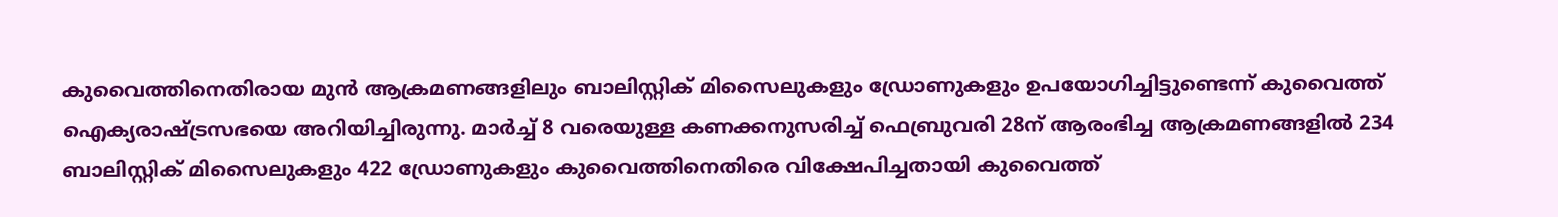കുവൈത്തിനെതിരായ മുന്‍ ആക്രമണങ്ങളിലും ബാലിസ്റ്റിക് മിസൈലുകളും ഡ്രോണുകളും ഉപയോഗിച്ചിട്ടുണ്ടെന്ന് കുവൈത്ത് ഐക്യരാഷ്ട്രസഭയെ അറിയിച്ചിരുന്നു. മാര്‍ച്ച് 8 വരെയുള്ള കണക്കനുസരിച്ച് ഫെബ്രുവരി 28ന് ആരംഭിച്ച ആക്രമണങ്ങളില്‍ 234 ബാലിസ്റ്റിക് മിസൈലുകളും 422 ഡ്രോണുകളും കുവൈത്തിനെതിരെ വിക്ഷേപിച്ചതായി കുവൈത്ത്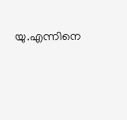യു.എന്നിനെ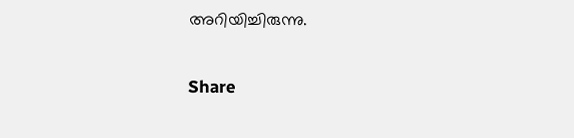അറിയിച്ചിരുന്നു.

Share